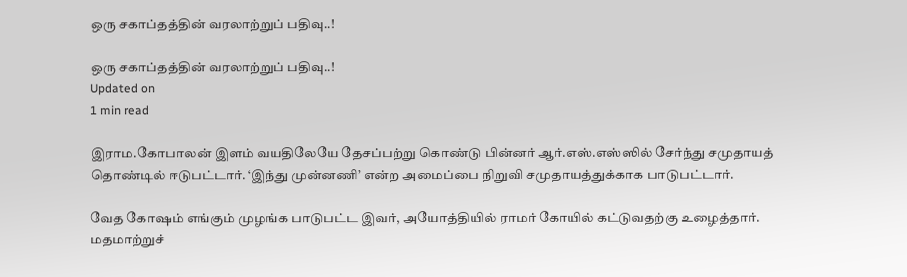ஒரு சகாப்தத்தின் வரலாற்றுப் பதிவு..!

ஒரு சகாப்தத்தின் வரலாற்றுப் பதிவு..!
Updated on
1 min read

இராம.கோபாலன் இளம் வயதிலேயே தேசப்பற்று கொண்டு பின்னர் ஆர்.எஸ்.எஸ்ஸில் சேர்ந்து சமுதாயத் தொண்டில் ஈடுபட்டார். ‘இந்து முன்னணி’ என்ற அமைப்பை நிறுவி சமுதாயத்துக்காக பாடுபட்டார்.

வேத கோஷம் எங்கும் முழங்க பாடுபட்ட இவர், அயோத்தியில் ராமர் கோயில் கட்டுவதற்கு உழைத்தார். மதமாற்றுச்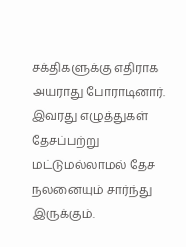சக்திகளுக்கு எதிராக அயராது போராடினார். இவரது எழுத்துகள் தேசப்பற்று மட்டுமல்லாமல் தேச நலனையும் சார்ந்து இருக்கும்.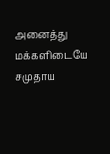அனைத்து மக்களிடையே சமுதாய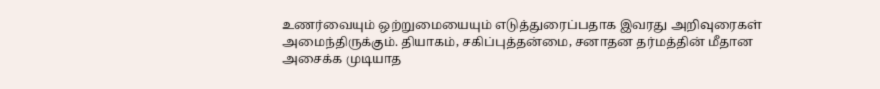உணர்வையும் ஒற்றுமையையும் எடுத்துரைப்பதாக இவரது அறிவுரைகள் அமைந்திருக்கும். தியாகம், சகிப்புத்தன்மை, சனாதன தர்மத்தின் மீதான அசைக்க முடியாத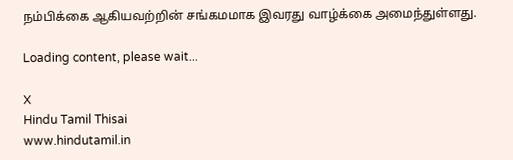நம்பிக்கை ஆகியவற்றின் சங்கமமாக இவரது வாழ்க்கை அமைந்துள்ளது.

Loading content, please wait...

X
Hindu Tamil Thisai
www.hindutamil.in